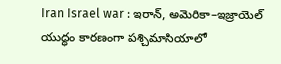Iran Israel war : ఇరాన్, అమెరికా–ఇజ్రాయెల్ యుద్ధం కారణంగా పశ్చిమాసియాలో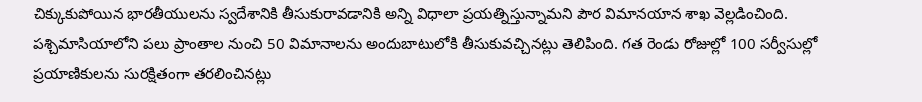చిక్కుకుపోయిన భారతీయులను స్వదేశానికి తీసుకురావడానికి అన్ని విధాలా ప్రయత్నిస్తున్నామని పౌర విమానయాన శాఖ వెల్లడించింది. పశ్చిమాసియాలోని పలు ప్రాంతాల నుంచి 50 విమానాలను అందుబాటులోకి తీసుకువచ్చినట్లు తెలిపింది. గత రెండు రోజుల్లో 100 సర్వీసుల్లో ప్రయాణికులను సురక్షితంగా తరలించినట్లు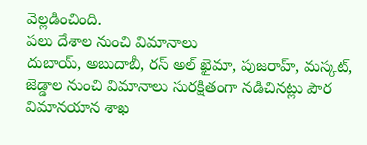వెల్లడించింది.
పలు దేశాల నుంచి విమానాలు
దుబాయ్, అబుదాబీ, రస్ అల్ ఖైమా, పుజరాహ్, మస్కట్, జెడ్డాల నుంచి విమానాలు సురక్షితంగా నడిచినట్లు పౌర విమానయాన శాఖ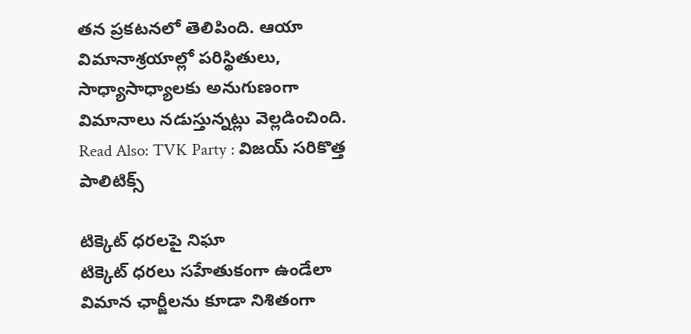తన ప్రకటనలో తెలిపింది. ఆయా విమానాశ్రయాల్లో పరిస్థితులు, సాధ్యాసాధ్యాలకు అనుగుణంగా విమానాలు నడుస్తున్నట్లు వెల్లడించింది.
Read Also: TVK Party : విజయ్ సరికొత్త పాలిటిక్స్

టిక్కెట్ ధరలపై నిఘా
టిక్కెట్ ధరలు సహేతుకంగా ఉండేలా విమాన ఛార్జీలను కూడా నిశితంగా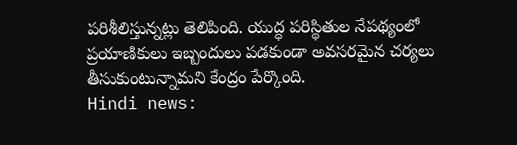పరిశీలిస్తున్నట్లు తెలిపింది. యుద్ధ పరిస్థితుల నేపథ్యంలో ప్రయాణికులు ఇబ్బందులు పడకుండా అవసరమైన చర్యలు తీసుకుంటున్నామని కేంద్రం పేర్కొంది.
Hindi news: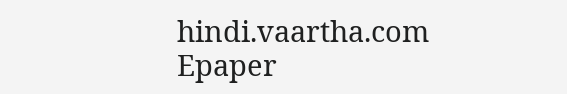hindi.vaartha.com
Epaper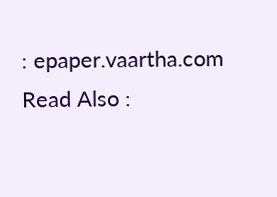: epaper.vaartha.com
Read Also :